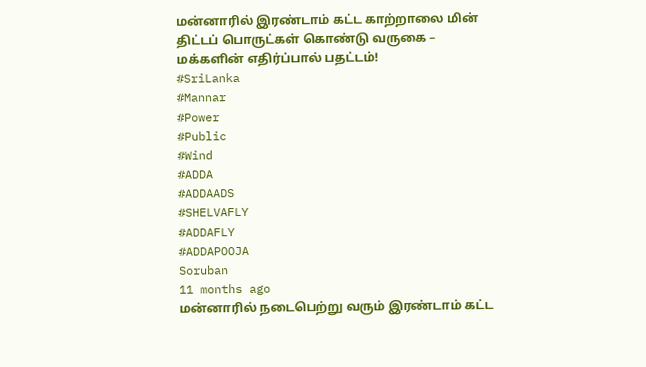மன்னாரில் இரண்டாம் கட்ட காற்றாலை மின் திட்டப் பொருட்கள் கொண்டு வருகை – மக்களின் எதிர்ப்பால் பதட்டம்!
#SriLanka
#Mannar
#Power
#Public
#Wind
#ADDA
#ADDAADS
#SHELVAFLY
#ADDAFLY
#ADDAPOOJA
Soruban
11 months ago
மன்னாரில் நடைபெற்று வரும் இரண்டாம் கட்ட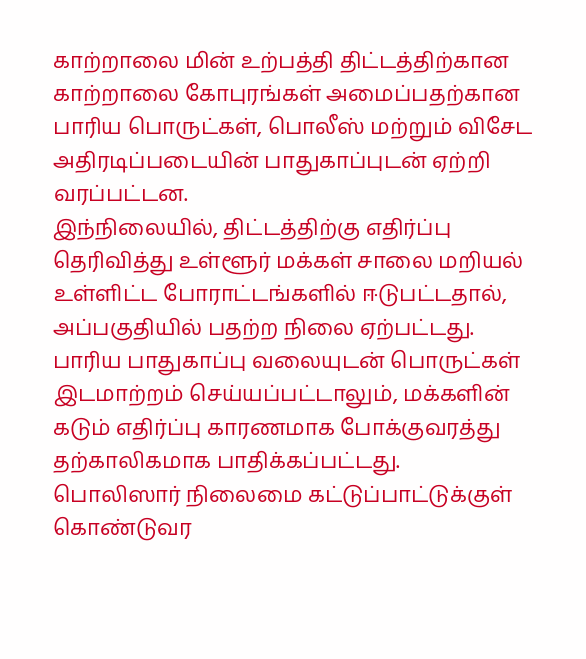காற்றாலை மின் உற்பத்தி திட்டத்திற்கான காற்றாலை கோபுரங்கள் அமைப்பதற்கான பாரிய பொருட்கள், பொலீஸ் மற்றும் விசேட அதிரடிப்படையின் பாதுகாப்புடன் ஏற்றி வரப்பட்டன.
இந்நிலையில், திட்டத்திற்கு எதிர்ப்பு தெரிவித்து உள்ளூர் மக்கள் சாலை மறியல் உள்ளிட்ட போராட்டங்களில் ஈடுபட்டதால், அப்பகுதியில் பதற்ற நிலை ஏற்பட்டது. பாரிய பாதுகாப்பு வலையுடன் பொருட்கள் இடமாற்றம் செய்யப்பட்டாலும், மக்களின் கடும் எதிர்ப்பு காரணமாக போக்குவரத்து தற்காலிகமாக பாதிக்கப்பட்டது.
பொலிஸார் நிலைமை கட்டுப்பாட்டுக்குள் கொண்டுவர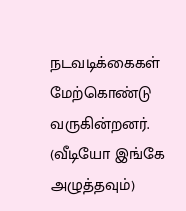நடவடிக்கைகள் மேற்கொண்டு வருகின்றனர்.
(வீடியோ இங்கே அழுத்தவும்)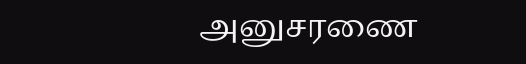அனுசரணை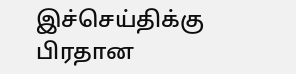இச்செய்திக்கு பிரதான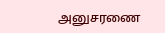அனுசரணை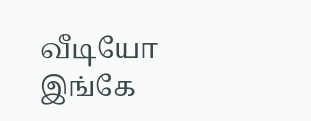வீடியோ இங்கே